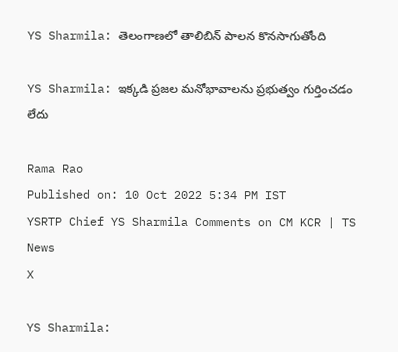YS Sharmila: తెలంగాణలో తాలిబిన్ పాలన కొనసాగుతోంది

YS Sharmila: ఇక్కడి ప్రజల మనోభావాలను ప్రభుత్వం గుర్తించడం లేదు

Rama Rao
Published on: 10 Oct 2022 5:34 PM IST
YSRTP Chief YS Sharmila Comments on CM KCR | TS News
X

YS Sharmila: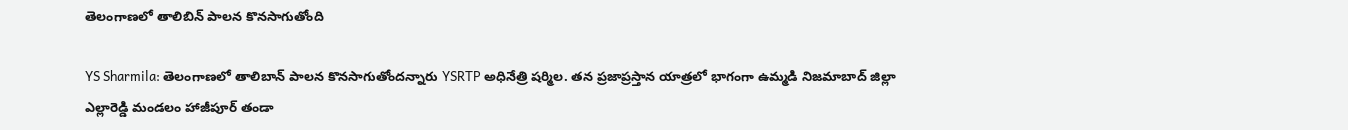తెలంగాణలో తాలిబిన్ పాలన కొనసాగుతోంది

YS Sharmila: తెలంగాణలో తాలిబాన్ పాలన కొనసాగుతోందన్నారు YSRTP అధినేత్రి షర్మిల. తన ప్రజాప్రస్తాన యాత్రలో భాగంగా ఉమ్మడి నిజమాబాద్ జిల్లా ఎల్లారెడ్డి మండలం హాజీపూర్ తండా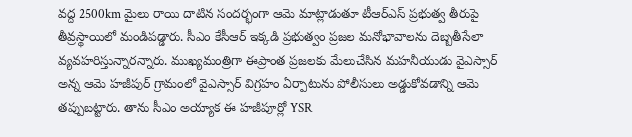వద్ద 2500km మైలు రాయి దాటిన సందర్భంగా ఆమె మాట్లాడుతూ టీఆర్ఎస్ ప్రభుత్వ తీరుపై తీవ్రస్థాయిలో మండిపడ్డారు. సీఎం కేసీఆర్ ఇక్కడి ప్రభుత్వం ప్రజల మనోభావాలను దెబ్బతీసేలా వ్యవహరిస్తున్నారన్నారు. ముఖ్యమంత్రిగా ఈప్రాంత ప్రజలకు మేలుచేసిన మహనీయుడు వైఎస్సార్ అన్న ఆమె హజీపుర్ గ్రామంలో వైఎస్సార్ విగ్రహం ఏర్పాటును పోలీసులు అడ్డుకోవడాన్ని ఆమె తప్పుబట్టారు. తాను సీఎం అయ్యాక ఈ హజీపూర్లో YSR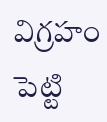విగ్రహం పెట్టి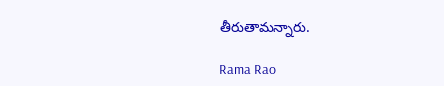తీరుతామన్నారు.

Rama Rao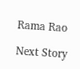Rama Rao

Next Story